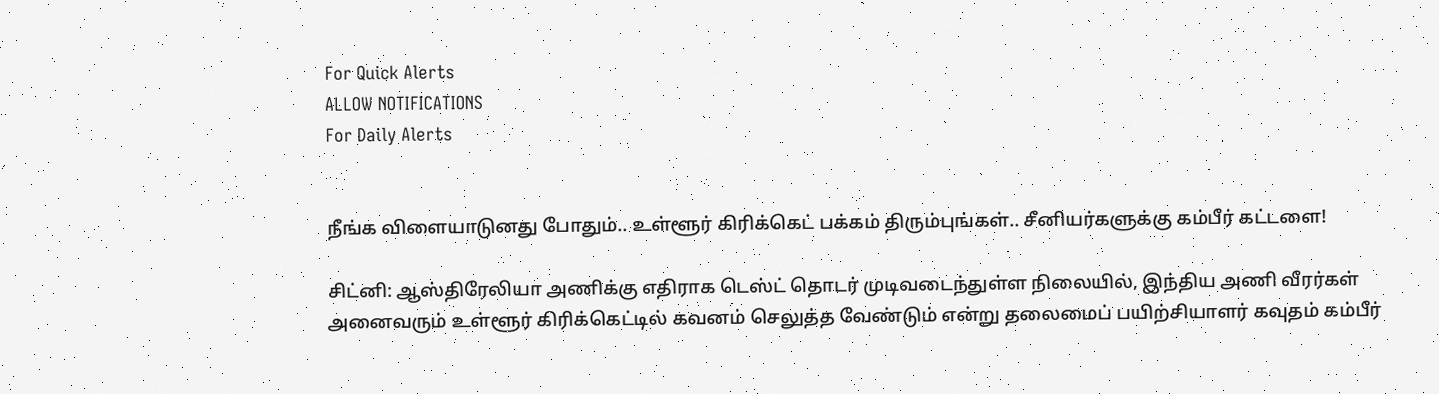For Quick Alerts
ALLOW NOTIFICATIONS
For Daily Alerts


நீங்க விளையாடுனது போதும்.. உள்ளூர் கிரிக்கெட் பக்கம் திரும்புங்கள்.. சீனியர்களுக்கு கம்பீர் கட்டளை!

சிட்னி: ஆஸ்திரேலியா அணிக்கு எதிராக டெஸ்ட் தொடர் முடிவடைந்துள்ள நிலையில், இந்திய அணி வீரர்கள் அனைவரும் உள்ளூர் கிரிக்கெட்டில் கவனம் செலுத்த வேண்டும் என்று தலைமைப் பயிற்சியாளர் கவுதம் கம்பீர்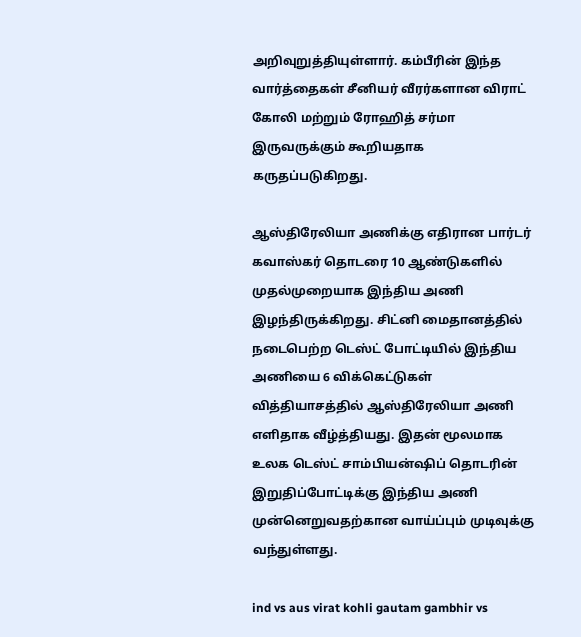அறிவுறுத்தியுள்ளார். கம்பீரின் இந்த வார்த்தைகள் சீனியர் வீரர்களான விராட் கோலி மற்றும் ரோஹித் சர்மா இருவருக்கும் கூறியதாக கருதப்படுகிறது.

ஆஸ்திரேலியா அணிக்கு எதிரான பார்டர் கவாஸ்கர் தொடரை 10 ஆண்டுகளில் முதல்முறையாக இந்திய அணி இழந்திருக்கிறது. சிட்னி மைதானத்தில் நடைபெற்ற டெஸ்ட் போட்டியில் இந்திய அணியை 6 விக்கெட்டுகள் வித்தியாசத்தில் ஆஸ்திரேலியா அணி எளிதாக வீழ்த்தியது. இதன் மூலமாக உலக டெஸ்ட் சாம்பியன்ஷிப் தொடரின் இறுதிப்போட்டிக்கு இந்திய அணி முன்னெறுவதற்கான வாய்ப்பும் முடிவுக்கு வந்துள்ளது.

ind vs aus virat kohli gautam gambhir vs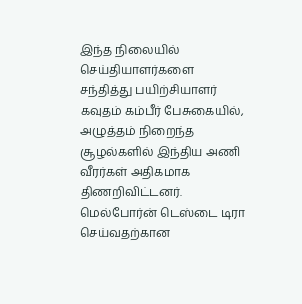இந்த நிலையில் செய்தியாளர்களை சந்தித்து பயிற்சியாளர் கவுதம் கம்பீர் பேசுகையில், அழுத்தம் நிறைந்த சூழல்களில் இந்திய அணி வீரர்கள் அதிகமாக திணறிவிட்டனர். மெல்போர்ன் டெஸ்டை டிரா செய்வதற்கான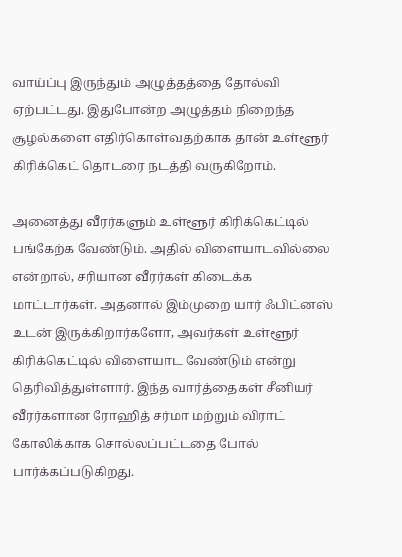வாய்ப்பு இருந்தும் அழுத்தத்தை தோல்வி ஏற்பட்டது. இதுபோன்ற அழுத்தம் நிறைந்த சூழல்களை எதிர்கொள்வதற்காக தான் உள்ளூர் கிரிக்கெட் தொடரை நடத்தி வருகிறோம்.

அனைத்து வீரர்களும் உள்ளூர் கிரிக்கெட்டில் பங்கேற்க வேண்டும். அதில் விளையாடவில்லை என்றால், சரியான வீரர்கள் கிடைக்க மாட்டார்கள். அதனால் இம்முறை யார் ஃபிட்னஸ் உடன் இருக்கிறார்களோ, அவர்கள் உள்ளூர் கிரிக்கெட்டில் விளையாட வேண்டும் என்று தெரிவித்துள்ளார். இந்த வார்த்தைகள் சீனியர் வீரர்களான ரோஹித் சர்மா மற்றும் விராட் கோலிக்காக சொல்லப்பட்டதை போல் பார்க்கப்படுகிறது.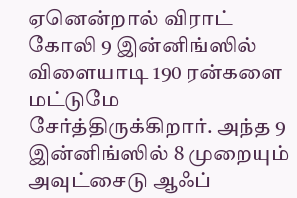ஏனென்றால் விராட் கோலி 9 இன்னிங்ஸில் விளையாடி 190 ரன்களை மட்டுமே சேர்த்திருக்கிறார். அந்த 9 இன்னிங்ஸில் 8 முறையும் அவுட்சைடு ஆஃப்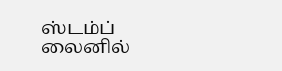ஸ்டம்ப் லைனில்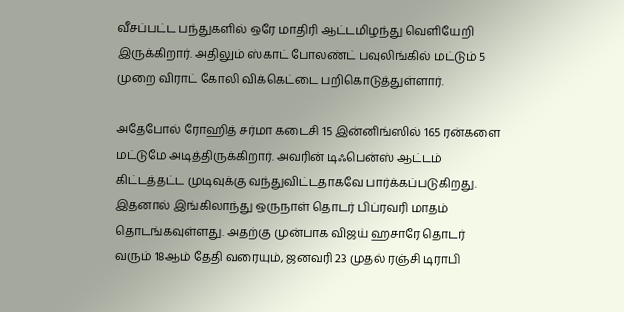வீசப்பட்ட பந்துகளில் ஒரே மாதிரி ஆட்டமிழந்து வெளியேறி இருக்கிறார். அதிலும் ஸ்காட் போலண்ட் பவுலிங்கில் மட்டும் 5 முறை விராட் கோலி விக்கெட்டை பறிகொடுத்துள்ளார்.

அதேபோல் ரோஹித் சர்மா கடைசி 15 இன்னிங்ஸில் 165 ரன்களை மட்டுமே அடித்திருக்கிறார். அவரின் டிஃபென்ஸ் ஆட்டம் கிட்டத்தட்ட முடிவுக்கு வந்துவிட்டதாகவே பார்க்கப்படுகிறது. இதனால் இங்கிலாந்து ஒருநாள் தொடர் பிப்ரவரி மாதம் தொடங்கவுள்ளது. அதற்கு முன்பாக விஜய் ஹசாரே தொடர் வரும் 18ஆம் தேதி வரையும், ஜனவரி 23 முதல் ரஞ்சி டிராபி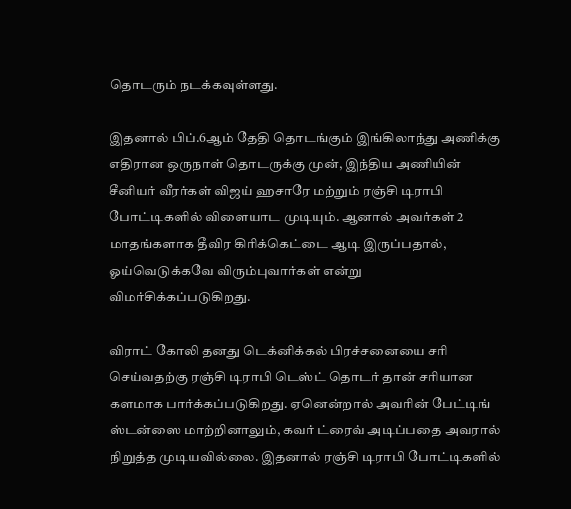தொடரும் நடக்கவுள்ளது.

இதனால் பிப்.6ஆம் தேதி தொடங்கும் இங்கிலாந்து அணிக்கு எதிரான ஒருநாள் தொடருக்கு முன், இந்திய அணியின் சீனியர் வீரர்கள் விஜய் ஹசாரே மற்றும் ரஞ்சி டிராபி போட்டிகளில் விளையாட முடியும். ஆனால் அவர்கள் 2 மாதங்களாக தீவிர கிரிக்கெட்டை ஆடி இருப்பதால், ஓய்வெடுக்கவே விரும்புவார்கள் என்று விமர்சிக்கப்படுகிறது.

விராட் கோலி தனது டெக்னிக்கல் பிரச்சனையை சரி செய்வதற்கு ரஞ்சி டிராபி டெஸ்ட் தொடர் தான் சரியான களமாக பார்க்கப்படுகிறது. ஏனென்றால் அவரின் பேட்டிங் ஸ்டன்ஸை மாற்றினாலும், கவர் ட்ரைவ் அடிப்பதை அவரால் நிறுத்த முடியவில்லை. இதனால் ரஞ்சி டிராபி போட்டிகளில்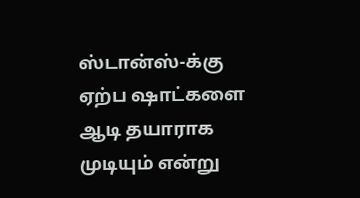ஸ்டான்ஸ்-க்கு ஏற்ப ஷாட்களை ஆடி தயாராக முடியும் என்று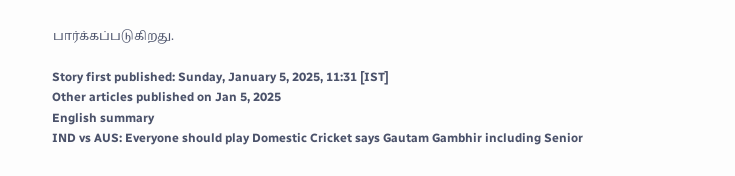பார்க்கப்படுகிறது.

Story first published: Sunday, January 5, 2025, 11:31 [IST]
Other articles published on Jan 5, 2025
English summary
IND vs AUS: Everyone should play Domestic Cricket says Gautam Gambhir including Senior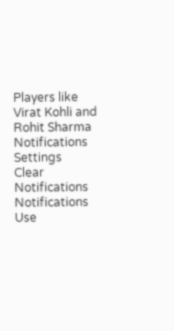Players like Virat Kohli and Rohit Sharma
Notifications
Settings
Clear Notifications
Notifications
Use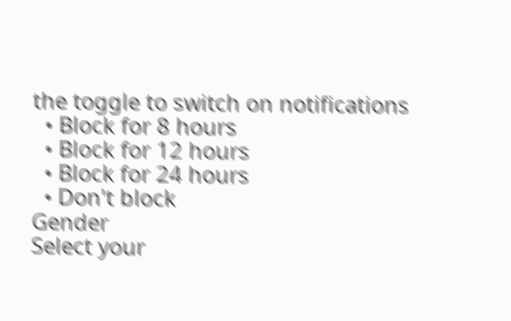the toggle to switch on notifications
  • Block for 8 hours
  • Block for 12 hours
  • Block for 24 hours
  • Don't block
Gender
Select your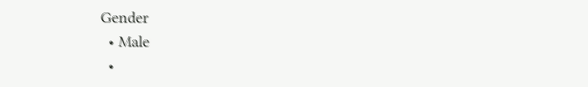Gender
  • Male
  •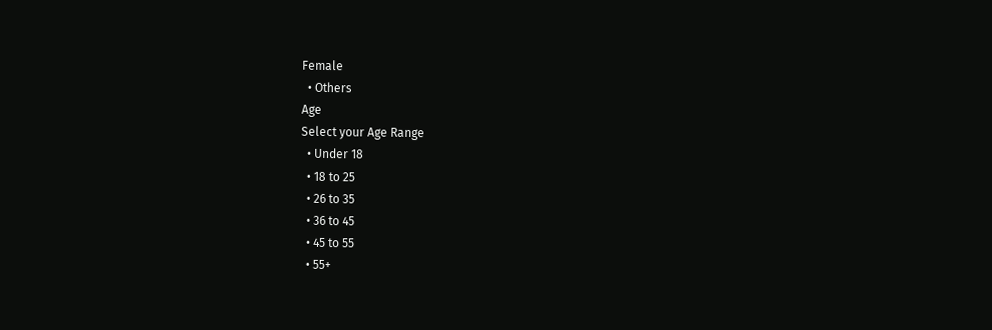Female
  • Others
Age
Select your Age Range
  • Under 18
  • 18 to 25
  • 26 to 35
  • 36 to 45
  • 45 to 55
  • 55+